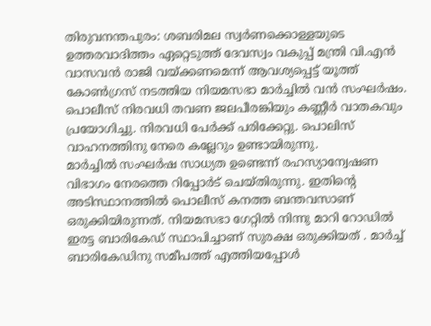തിരുവനന്തപുരം: ശബരിമല സ്വർണക്കൊള്ളയുടെ ഉത്തരവാദിത്തം ഏറ്റെടുത്ത് ദേവസ്വം വകുപ്പ് മന്ത്രി വി.എൻ വാസവൻ രാജി വയ്ക്കണമെന്ന് ആവശ്യപ്പെട്ട് യൂത്ത് കോൺഗ്രസ് നടത്തിയ നിയമസഭാ മാർച്ചിൽ വൻ സംഘർഷം. പൊലീസ് നിരവധി തവണ ജലപീരങ്കിയും കണ്ണീർ വാതകവും പ്രയോഗിച്ചു. നിരവധി പേർക്ക് പരിക്കേറ്റു. പൊലിസ് വാഹനത്തിനു നേരെ കല്ലേറും ഉണ്ടായിരുന്നു.
മാർച്ചിൽ സംഘർഷ സാധ്യത ഉണ്ടെന്ന് രഹസ്യാന്വേഷണ വിഭാഗം നേരത്തെ റിപ്പോർട് ചെയ്തിരുന്നു. ഇതിന്റെ അടിസ്ഥാനത്തിൽ പൊലീസ് കനത്ത ബന്തവസാണ് ഒരുക്കിയിരുന്നത്. നിയമസഭാ ഗേറ്റിൽ നിന്നു മാറി റോഡിൽ ഇരട്ട ബാരികേഡ് സ്ഥാപിച്ചാണ് സുരക്ഷ ഒരുക്കിയത് . മാർച്ച് ബാരികേഡിനു സമീപത്ത് എത്തിയപ്പോൾ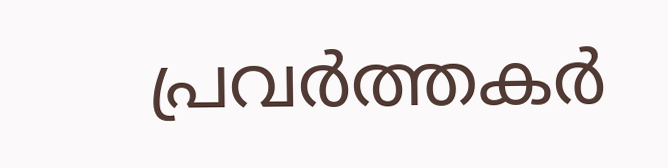പ്രവർത്തകർ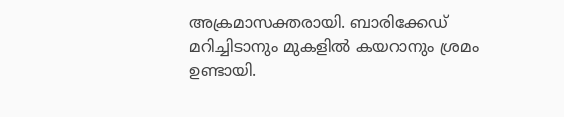അക്രമാസക്തരായി. ബാരിക്കേഡ് മറിച്ചിടാനും മുകളിൽ കയറാനും ശ്രമം ഉണ്ടായി.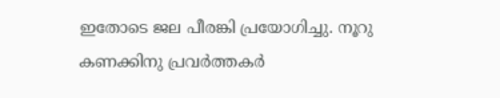ഇതോടെ ജല പീരങ്കി പ്രയോഗിച്ചു. നൂറു കണക്കിനു പ്രവർത്തകർ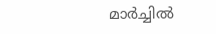മാർച്ചിൽ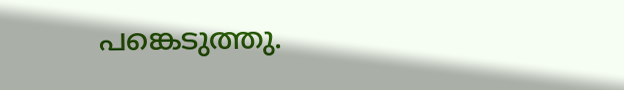പങ്കെടുത്തു.